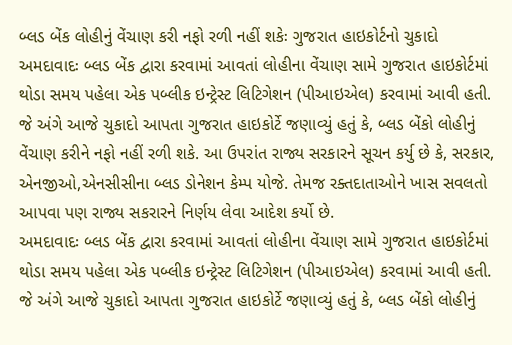બ્લડ બેંક લોહીનું વેંચાણ કરી નફો રળી નહીં શકેઃ ગુજરાત હાઇકોર્ટનો ચુકાદો
અમદાવાદઃ બ્લડ બેંક દ્વારા કરવામાં આવતાં લોહીના વેંચાણ સામે ગુજરાત હાઇકોર્ટમાં થોડા સમય પહેલા એક પબ્લીક ઇન્ટ્રેસ્ટ લિટિગેશન (પીઆઇએલ) કરવામાં આવી હતી. જે અંગે આજે ચુકાદો આપતા ગુજરાત હાઇકોર્ટે જણાવ્યું હતું કે, બ્લડ બેંકો લોહીનું વેંચાણ કરીને નફો નહીં રળી શકે. આ ઉપરાંત રાજ્ય સરકારને સૂચન કર્યુ છે કે, સરકાર, એનજીઓ,એનસીસીના બ્લડ ડોનેશન કેમ્પ યોજે. તેમજ રક્તદાતાઓને ખાસ સવલતો આપવા પણ રાજ્ય સકરારને નિર્ણય લેવા આદેશ કર્યો છે.
અમદાવાદઃ બ્લડ બેંક દ્વારા કરવામાં આવતાં લોહીના વેંચાણ સામે ગુજરાત હાઇકોર્ટમાં થોડા સમય પહેલા એક પબ્લીક ઇન્ટ્રેસ્ટ લિટિગેશન (પીઆઇએલ) કરવામાં આવી હતી. જે અંગે આજે ચુકાદો આપતા ગુજરાત હાઇકોર્ટે જણાવ્યું હતું કે, બ્લડ બેંકો લોહીનું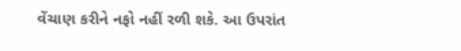વેંચાણ કરીને નફો નહીં રળી શકે. આ ઉપરાંત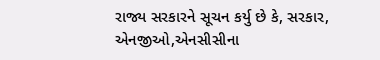રાજ્ય સરકારને સૂચન કર્યુ છે કે, સરકાર, એનજીઓ,એનસીસીના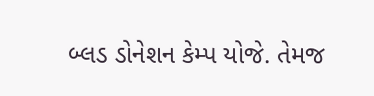બ્લડ ડોનેશન કેમ્પ યોજે. તેમજ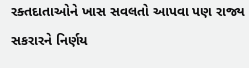રક્તદાતાઓને ખાસ સવલતો આપવા પણ રાજ્ય સકરારને નિર્ણય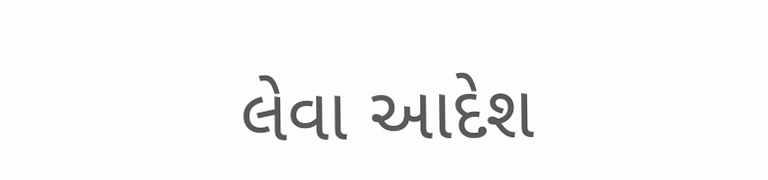લેવા આદેશ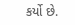કર્યો છે.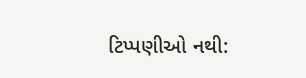ટિપ્પણીઓ નથી: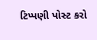ટિપ્પણી પોસ્ટ કરો